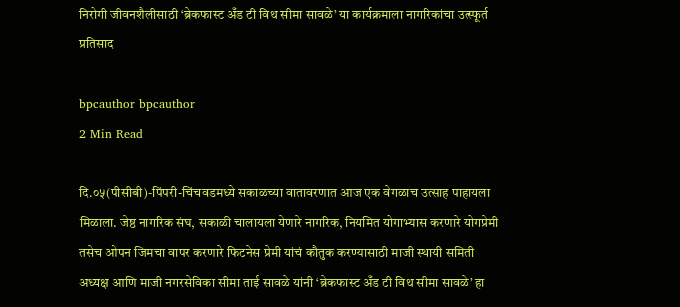निरोगी जीवनशैलीसाठी ‘ब्रेकफास्ट अँड टी विथ सीमा सावळे’ या कार्यक्रमाला नागरिकांचा उत्स्फूर्त प्रतिसाद

bpcauthor bpcauthor
2 Min Read

दि.०५(पीसीबी)-पिंपरी-चिंचवडमध्ये सकाळच्या वातावरणात आज एक वेगळाच उत्साह पाहायला मिळाला. जेष्ठ नागरिक संघ, सकाळी चालायला येणारे नागरिक, नियमित योगाभ्यास करणारे योगप्रेमी तसेच ओपन जिमचा वापर करणारे फिटनेस प्रेमी यांचं कौतुक करण्यासाठी माजी स्थायी समिती अध्यक्ष आणि माजी नगरसेविका सीमा ताई सावळे यांनी ‘ब्रेकफास्ट अँड टी विथ सीमा सावळे’ हा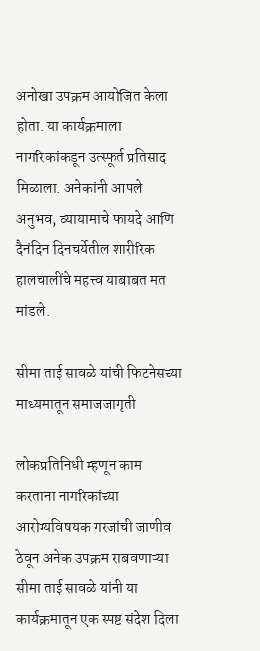अनोखा उपक्रम आयोजित केला होता. या कार्यक्रमाला नागरिकांकडून उत्स्फूर्त प्रतिसाद मिळाला. अनेकांनी आपले अनुभव, व्यायामाचे फायदे आणि दैनंदिन दिनचर्येतील शारीरिक हालचालींचे महत्त्व याबाबत मत मांडले.

सीमा ताई सावळे यांची फिटनेसच्या माध्यमातून समाजजागृती

लोकप्रतिनिधी म्हणून काम करताना नागरिकांच्या आरोग्यविषयक गरजांची जाणीव ठेवून अनेक उपक्रम राबवणाऱ्या सीमा ताई सावळे यांनी या कार्यक्रमातून एक स्पष्ट संदेश दिला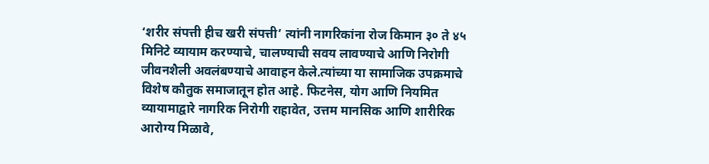‘शरीर संपत्ती हीच खरी संपत्ती’ त्यांनी नागरिकांना रोज किमान ३० ते ४५ मिनिटे व्यायाम करण्याचे, चालण्याची सवय लावण्याचे आणि निरोगी जीवनशैली अवलंबण्याचे आवाहन केले.त्यांच्या या सामाजिक उपक्रमाचे विशेष कौतुक समाजातून होत आहे. फिटनेस, योग आणि नियमित व्यायामाद्वारे नागरिक निरोगी राहावेत, उत्तम मानसिक आणि शारीरिक आरोग्य मिळावे,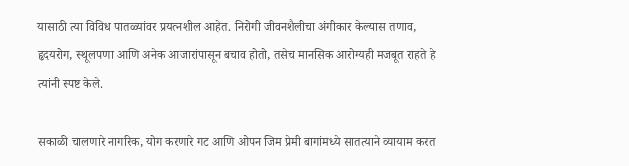यासाठी त्या विविध पातळ्यांवर प्रयत्नशील आहेत. निरोगी जीवनशैलीचा अंगीकार केल्यास तणाव, हृदयरोग, स्थूलपणा आणि अनेक आजारांपासून बचाव होतो, तसेच मानसिक आरोग्यही मजबूत राहते हे त्यांनी स्पष्ट केले.

सकाळी चालणारे नागरिक, योग करणारे गट आणि ओपन जिम प्रेमी बागांमध्ये सातत्याने व्यायाम करत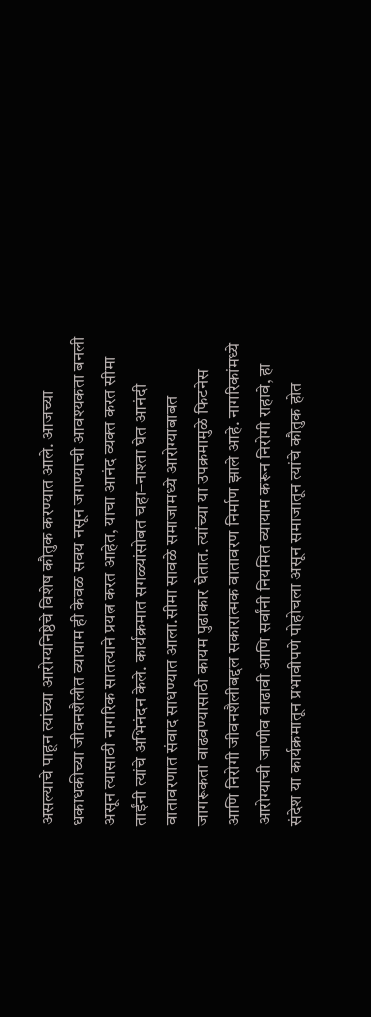असल्याचे पाहून त्यांच्या आरोग्यनिष्ठेचे विशेष कौतुक करण्यात आले. आजच्या धकाधकीच्या जीवनशैलीत व्यायाम ही केवळ सवय नसून जगण्याची आवश्यकता बनली असून त्यासाठी नागरिक सातत्याने प्रयत्न करत आहेत, याचा आनंद व्यक्त करत सीमा ताईंनी त्यांचे अभिनंदन केले. कार्यक्रमात सगळ्यांसोबत चहा–नाश्ता घेत आनंदी वातावरणात संवाद साधण्यात आला.सीमा सावळे समाजामध्ये आरोग्याबाबत जागरूकता वाढवण्यासाठी कायम पुढाकार घेतात. त्यांच्या या उपक्रमामुळे फिटनेस आणि निरोगी जीवनशैलीबद्दल सकारात्मक वातावरण निर्माण झाले आहे. नागरिकांमध्ये आरोग्याची जाणीव वाढावी आणि सर्वांनी नियमित व्यायाम करून निरोगी राहावे, हा संदेश या कार्यक्रमातून प्रभावीपणे पोहोचला असून समाजातून त्यांचे कौतुक होत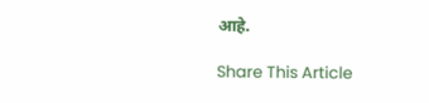आहे.

Share This Article